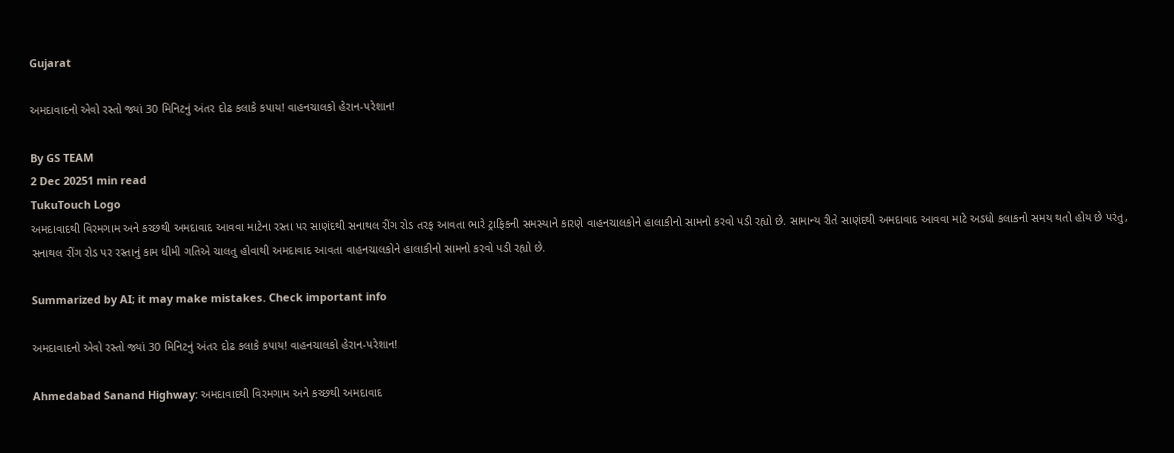Gujarat

અમદાવાદનો એવો રસ્તો જ્યાં 30 મિનિટનું અંતર દોઢ કલાકે કપાય! વાહનચાલકો હેરાન-પરેશાન!

By GS TEAM
2 Dec 20251 min read
TukuTouch Logo
અમદાવાદથી વિરમગામ અને કચ્છથી અમદાવાદ આવવા માટેના રસ્તા પર સાણંદથી સનાથલ રીંગ રોડ તરફ આવતા ભારે ટ્રાફિકની સમસ્યાને કારણે વાહનચાલકોને હાલાકીનો સામનો કરવો પડી રહ્યો છે. સામાન્ય રીતે સાણંદથી અમદાવાદ આવવા માટે અડધો કલાકનો સમય થતો હોય છે પરંતુ, સનાથલ રીંગ રોડ પર રસ્તાનું કામ ધીમી ગતિએ ચાલતુ હોવાથી અમદાવાદ આવતા વાહનચાલકોને હાલાકીનો સામનો કરવો પડી રહ્યો છે.

Summarized by AI; it may make mistakes. Check important info

અમદાવાદનો એવો રસ્તો જ્યાં 30 મિનિટનું અંતર દોઢ કલાકે કપાય! વાહનચાલકો હેરાન-પરેશાન!

Ahmedabad Sanand Highway: અમદાવાદથી વિરમગામ અને કચ્છથી અમદાવાદ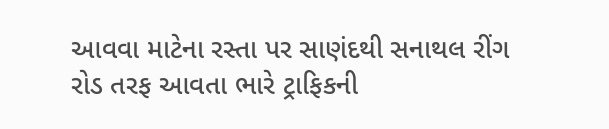આવવા માટેના રસ્તા પર સાણંદથી સનાથલ રીંગ રોડ તરફ આવતા ભારે ટ્રાફિકની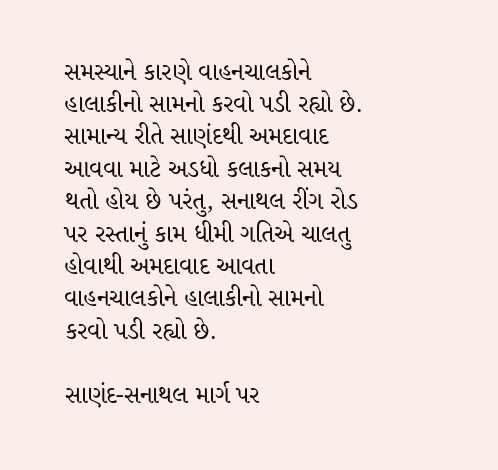સમસ્યાને કારણે વાહનચાલકોને હાલાકીનો સામનો કરવો પડી રહ્યો છે. સામાન્ય રીતે સાણંદથી અમદાવાદ આવવા માટે અડધો કલાકનો સમય થતો હોય છે પરંતુ, સનાથલ રીંગ રોડ પર રસ્તાનું કામ ધીમી ગતિએ ચાલતુ હોવાથી અમદાવાદ આવતા વાહનચાલકોને હાલાકીનો સામનો કરવો પડી રહ્યો છે.

સાણંદ-સનાથલ માર્ગ પર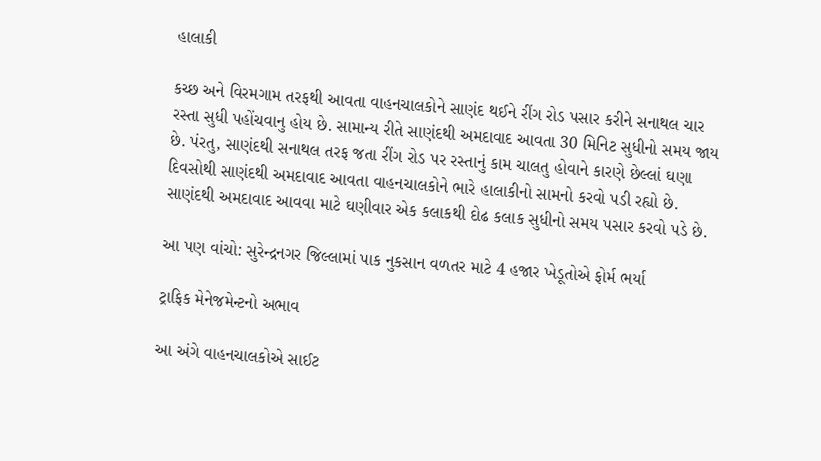હાલાકી

કચ્છ અને વિરમગામ તરફથી આવતા વાહનચાલકોને સાણંદ થઈને રીંગ રોડ પસાર કરીને સનાથલ ચાર રસ્તા સુધી પહોંચવાનુ હોય છે. સામાન્ય રીતે સાણંદથી અમદાવાદ આવતા 30 મિનિટ સુધીનો સમય જાય છે. પંરતુ, સાણંદથી સનાથલ તરફ જતા રીંગ રોડ પર રસ્તાનું કામ ચાલતુ હોવાને કારણે છેલ્લાં ઘણા દિવસોથી સાણંદથી અમદાવાદ આવતા વાહનચાલકોને ભારે હાલાકીનો સામનો કરવો પડી રહ્યો છે. સાણંદથી અમદાવાદ આવવા માટે ઘણીવાર એક કલાકથી દોઢ કલાક સુધીનો સમય પસાર કરવો પડે છે.

આ પણ વાંચો: સુરેન્દ્રનગર જિલ્લામાં પાક નુકસાન વળતર માટે 4 હજાર ખેડૂતોએ ફોર્મ ભર્યા

ટ્રાફિક મેનેજમેન્ટનો અભાવ

આ અંગે વાહનચાલકોએ સાઈટ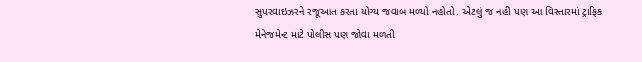સુપરવાઇઝરને રજૂઆત કરતા યોગ્ય જવાબ મળ્યો નહોતો. એટલું જ નહી પણ આ વિસ્તારમાં ટ્રાફિક મેનેજમેન્ટ માટે પોલીસ પણ જોવા મળતી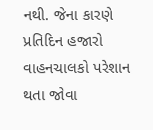નથી. જેના કારણે પ્રતિદિન હજારો વાહનચાલકો પરેશાન થતા જોવા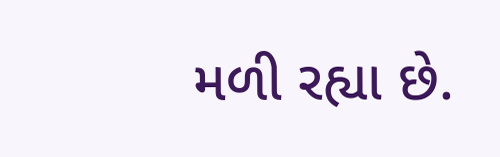મળી રહ્યા છે.